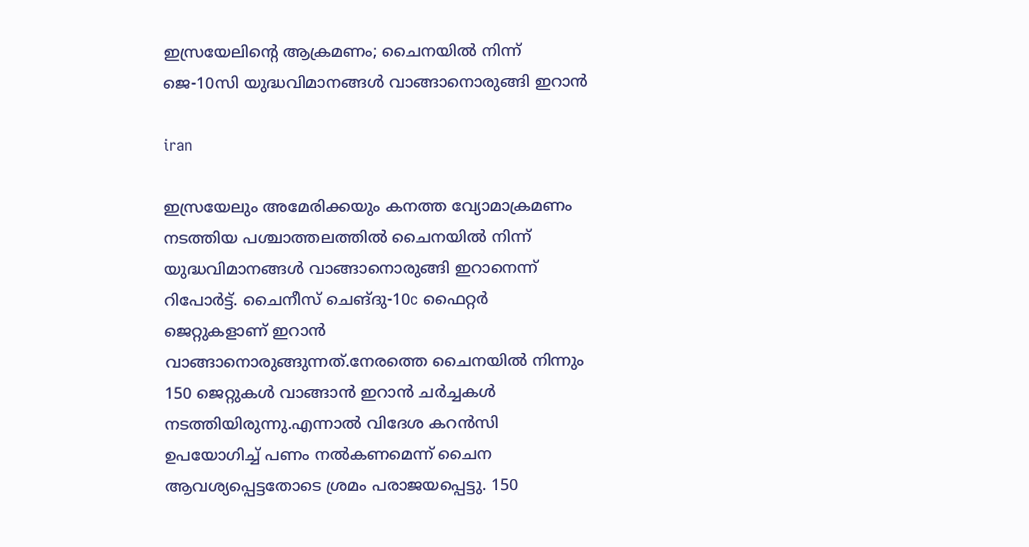ഇസ്രയേലിന്റെ ആക്രമണം; ചൈനയില്‍ നിന്ന് ജെ-10സി യുദ്ധവിമാനങ്ങള്‍ വാങ്ങാനൊരുങ്ങി ഇറാന്‍

iran

ഇസ്രയേലും അമേരിക്കയും കനത്ത വ്യോമാക്രമണം നടത്തിയ പശ്ചാത്തലത്തില്‍ ചൈനയില്‍ നിന്ന് യുദ്ധവിമാനങ്ങള്‍ വാങ്ങാനൊരുങ്ങി ഇറാനെന്ന് റിപോര്‍ട്ട്. ചൈനീസ് ചെങ്ദു-10c ഫൈറ്റര്‍ ജെറ്റുകളാണ് ഇറാന്‍ വാങ്ങാനൊരുങ്ങുന്നത്.നേരത്തെ ചൈനയില്‍ നിന്നും 150 ജെറ്റുകള്‍ വാങ്ങാന്‍ ഇറാന്‍ ചര്‍ച്ചകള്‍ നടത്തിയിരുന്നു.എന്നാല്‍ വിദേശ കറന്‍സി ഉപയോഗിച്ച് പണം നല്‍കണമെന്ന് ചൈന ആവശ്യപ്പെട്ടതോടെ ശ്രമം പരാജയപ്പെട്ടു. 150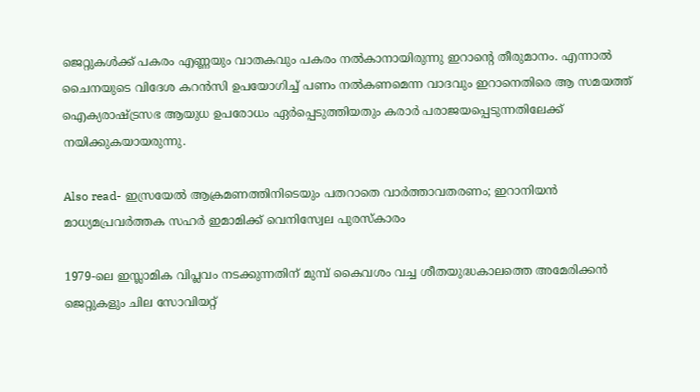ജെറ്റുകള്‍ക്ക് പകരം എണ്ണയും വാതകവും പകരം നല്‍കാനായിരുന്നു ഇറാന്റെ തീരുമാനം. എന്നാല്‍ ചൈനയുടെ വിദേശ കറന്‍സി ഉപയോഗിച്ച് പണം നല്‍കണമെന്ന വാദവും ഇറാനെതിരെ ആ സമയത്ത് ഐക്യരാഷ്ട്രസഭ ആയുധ ഉപരോധം ഏര്‍പ്പെടുത്തിയതും കരാര്‍ പരാജയപ്പെടുന്നതിലേക്ക് നയിക്കുകയായരുന്നു.

Also read- ഇസ്രയേല്‍ ആക്രമണത്തിനിടെയും പതറാതെ വാര്‍ത്താവതരണം; ഇറാനിയന്‍ മാധ്യമപ്രവര്‍ത്തക സഹര്‍ ഇമാമിക്ക് വെനിസ്വേല പുരസ്‌കാരം

1979-ലെ ഇസ്ലാമിക വിപ്ലവം നടക്കുന്നതിന് മുമ്പ് കൈവശം വച്ച ശീതയുദ്ധകാലത്തെ അമേരിക്കന്‍ ജെറ്റുകളും ചില സോവിയറ്റ്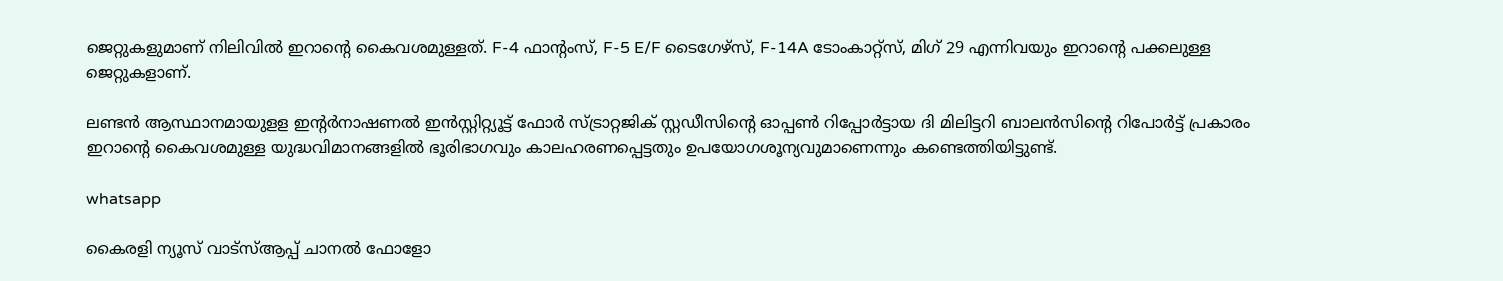ജെറ്റുകളുമാണ് നിലിവില്‍ ഇറാന്റെ കൈവശമുള്ളത്. F-4 ഫാന്റംസ്, F-5 E/F ടൈഗേഴ്സ്, F-14A ടോംകാറ്റ്സ്, മിഗ് 29 എന്നിവയും ഇറാന്റെ പക്കലുള്ള ജെറ്റുകളാണ്.

ലണ്ടന്‍ ആസ്ഥാനമായുളള ഇന്റര്‍നാഷണല്‍ ഇന്‍സ്റ്റിറ്റ്യൂട്ട് ഫോര്‍ സ്ട്രാറ്റജിക് സ്റ്റഡീസിന്റെ ഓപ്പണ്‍ റിപ്പോര്‍ട്ടായ ദി മിലിട്ടറി ബാലന്‍സിന്റെ റിപോര്‍ട്ട് പ്രകാരം ഇറാന്റെ കൈവശമുള്ള യുദ്ധവിമാനങ്ങളില്‍ ഭൂരിഭാഗവും കാലഹരണപ്പെട്ടതും ഉപയോഗശൂന്യവുമാണെന്നും കണ്ടെത്തിയിട്ടുണ്ട്.

whatsapp

കൈരളി ന്യൂസ് വാട്‌സ്ആപ്പ് ചാനല്‍ ഫോളോ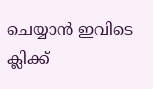ചെയ്യാന്‍ ഇവിടെ ക്ലിക്ക്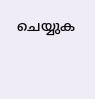ചെയ്യുക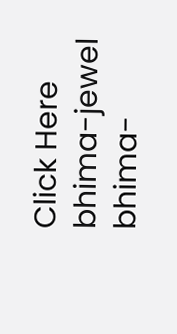Click Here
bhima-jewel
bhima-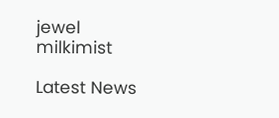jewel
milkimist

Latest News